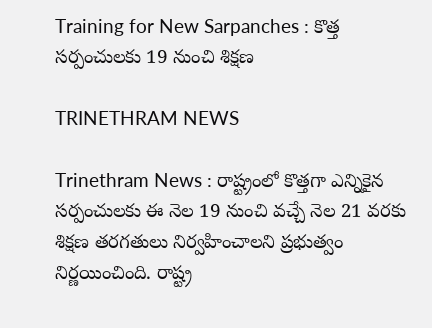Training for New Sarpanches : కొత్త సర్పంచులకు 19 నుంచి శిక్షణ

TRINETHRAM NEWS

Trinethram News : రాష్ట్రంలో కొత్తగా ఎన్నికైన సర్పంచులకు ఈ నెల 19 నుంచి వచ్చే నెల 21 వరకు శిక్షణ తరగతులు నిర్వహించాలని ప్రభుత్వం నిర్ణయించింది. రాష్ట్ర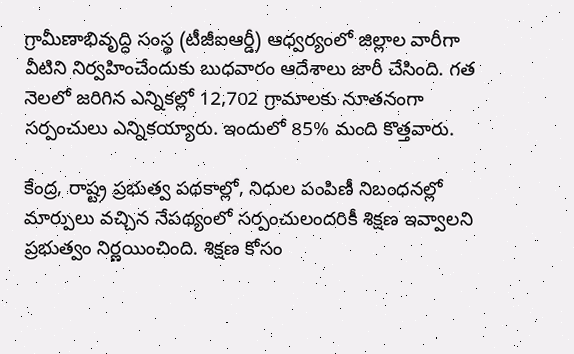గ్రామీణాభివృద్ధి సంస్థ (టీజీఐఆర్డీ) ఆధ్వర్యంలో జిల్లాల వారీగా వీటిని నిర్వహించేందుకు బుధవారం ఆదేశాలు జారీ చేసింది. గత నెలలో జరిగిన ఎన్నికల్లో 12,702 గ్రామాలకు నూతనంగా సర్పంచులు ఎన్నికయ్యారు. ఇందులో 85% మంది కొత్తవారు.

కేంద్ర, రాష్ట్ర ప్రభుత్వ పథకాల్లో, నిధుల పంపిణీ నిబంధనల్లో మార్పులు వచ్చిన నేపథ్యంలో సర్పంచులందరికీ శిక్షణ ఇవ్వాలని ప్రభుత్వం నిర్ణయించింది. శిక్షణ కోసం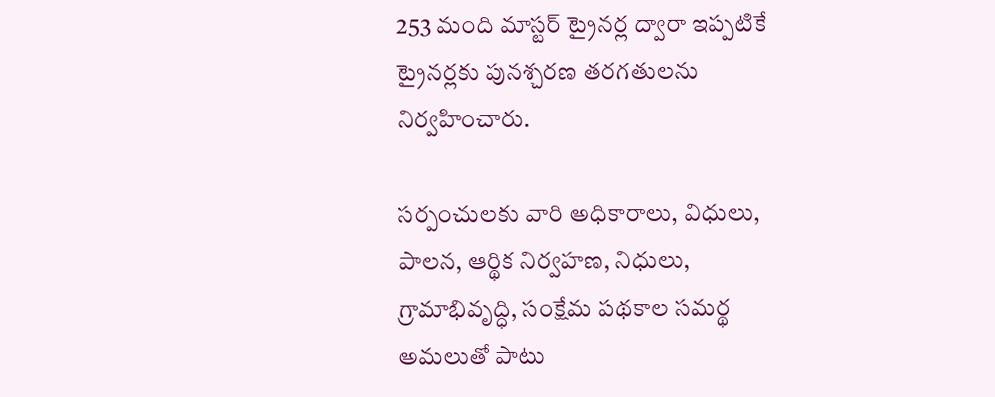253 మంది మాస్టర్‌ ట్రైనర్ల ద్వారా ఇప్పటికే ట్రైనర్లకు పునశ్చరణ తరగతులను నిర్వహించారు.

సర్పంచులకు వారి అధికారాలు, విధులు, పాలన, ఆర్థిక నిర్వహణ, నిధులు, గ్రామాభివృద్ధి, సంక్షేమ పథకాల సమర్థ అమలుతో పాటు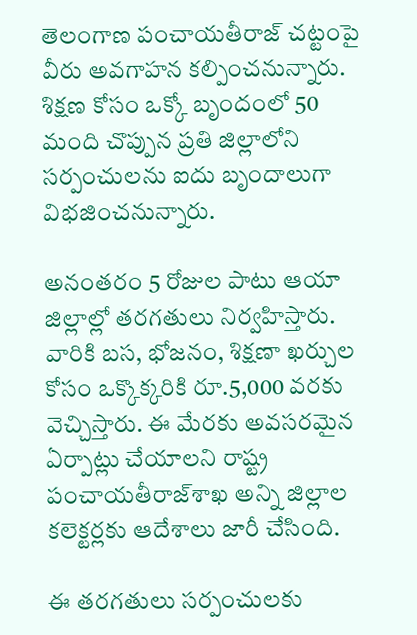తెలంగాణ పంచాయతీరాజ్‌ చట్టంపై వీరు అవగాహన కల్పించనున్నారు. శిక్షణ కోసం ఒక్కో బృందంలో 50 మంది చొప్పున ప్రతి జిల్లాలోని సర్పంచులను ఐదు బృందాలుగా విభజించనున్నారు.

అనంతరం 5 రోజుల పాటు ఆయా జిల్లాల్లో తరగతులు నిర్వహిస్తారు. వారికి బస, భోజనం, శిక్షణా ఖర్చుల కోసం ఒక్కొక్కరికి రూ.5,000 వరకు వెచ్చిస్తారు. ఈ మేరకు అవసరమైన ఏర్పాట్లు చేయాలని రాష్ట్ర పంచాయతీరాజ్‌శాఖ అన్ని జిల్లాల కలెక్టర్లకు ఆదేశాలు జారీ చేసింది.

ఈ తరగతులు సర్పంచులకు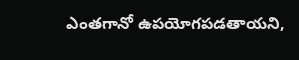ఎంతగానో ఉపయోగపడతాయని,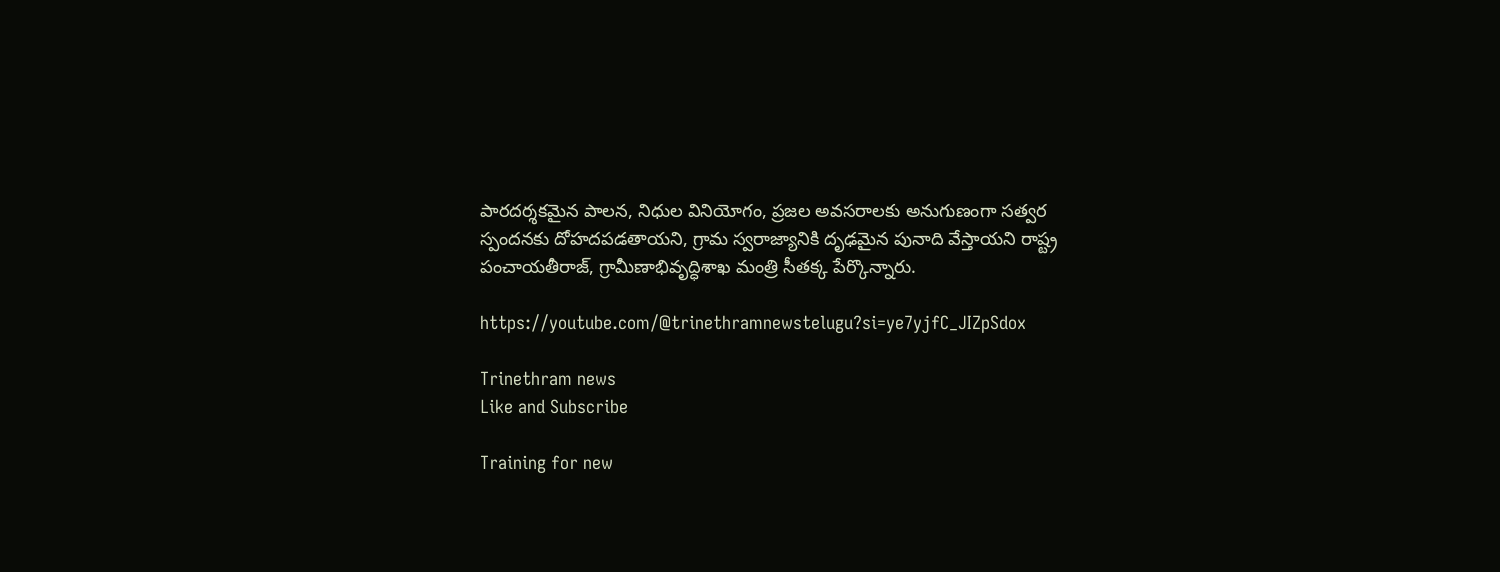పారదర్శకమైన పాలన, నిధుల వినియోగం, ప్రజల అవసరాలకు అనుగుణంగా సత్వర స్పందనకు దోహదపడతాయని, గ్రామ స్వరాజ్యానికి దృఢమైన పునాది వేస్తాయని రాష్ట్ర పంచాయతీరాజ్, గ్రామీణాభివృద్ధిశాఖ మంత్రి సీతక్క పేర్కొన్నారు.

https://youtube.com/@trinethramnewstelugu?si=ye7yjfC_JIZpSdox

Trinethram news
Like and Subscribe

Training for new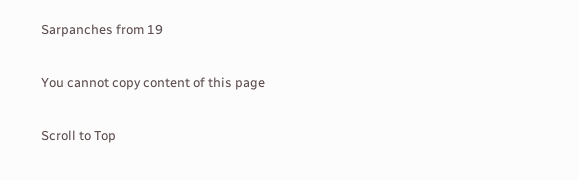Sarpanches from 19

You cannot copy content of this page

Scroll to Top